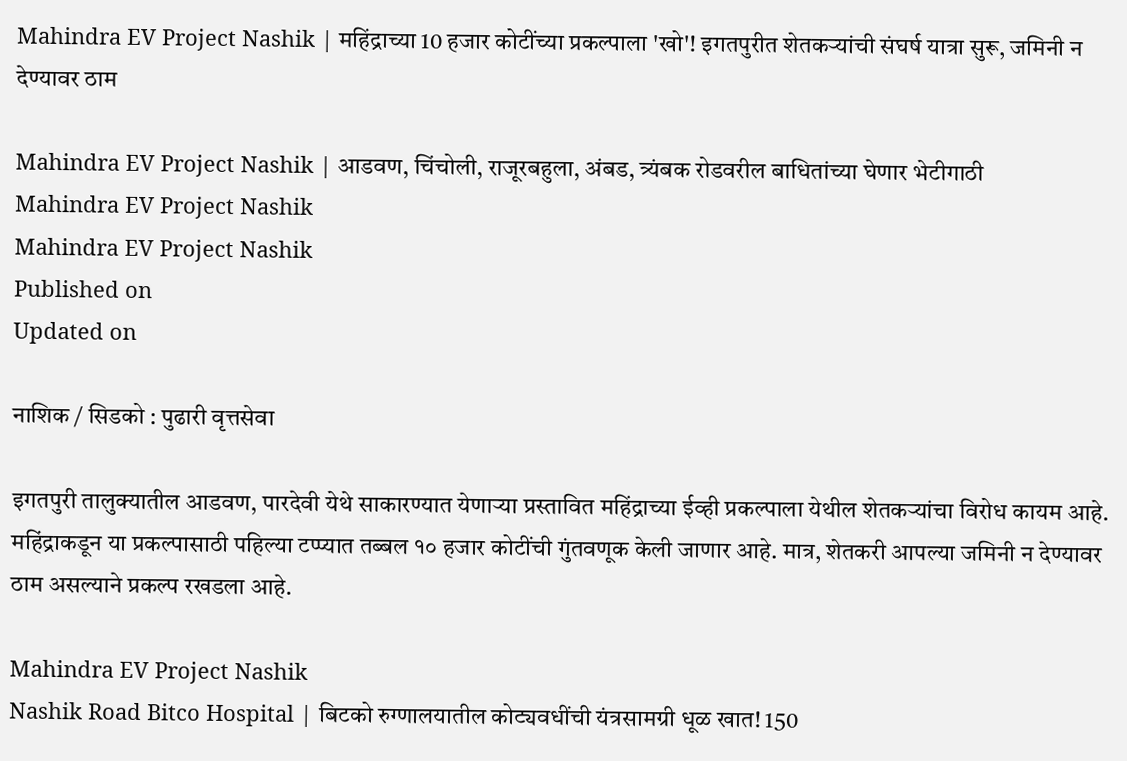Mahindra EV Project Nashik | महिंद्राच्या 10 हजार कोटींच्या प्रकल्पाला 'खो'! इगतपुरीत शेतकऱ्यांची संघर्ष यात्रा सुरू, जमिनी न देण्यावर ठाम

Mahindra EV Project Nashik | आडवण, चिंचोली, राजूरबहुला, अंबड, त्र्यंबक रोडवरील बाधितांच्या घेणार भेटीगाठी
Mahindra EV Project Nashik
Mahindra EV Project Nashik
Published on
Updated on

नाशिक / सिडको : पुढारी वृत्तसेवा

इगतपुरी तालुक्यातील आडवण, पारदेवी येथे साकारण्यात येणाऱ्या प्रस्तावित महिंद्राच्या ईव्ही प्रकल्पाला येथील शेतकऱ्यांचा विरोध कायम आहे. महिंद्राकडून या प्रकल्पासाठी पहिल्या टप्प्यात तब्बल १० हजार कोटींची गुंतवणूक केली जाणार आहे. मात्र, शेतकरी आपल्या जमिनी न देण्यावर ठाम असल्याने प्रकल्प रखडला आहे.

Mahindra EV Project Nashik
Nashik Road Bitco Hospital | बिटको रुग्णालयातील कोट्यवधींची यंत्रसामग्री धूळ खात! 150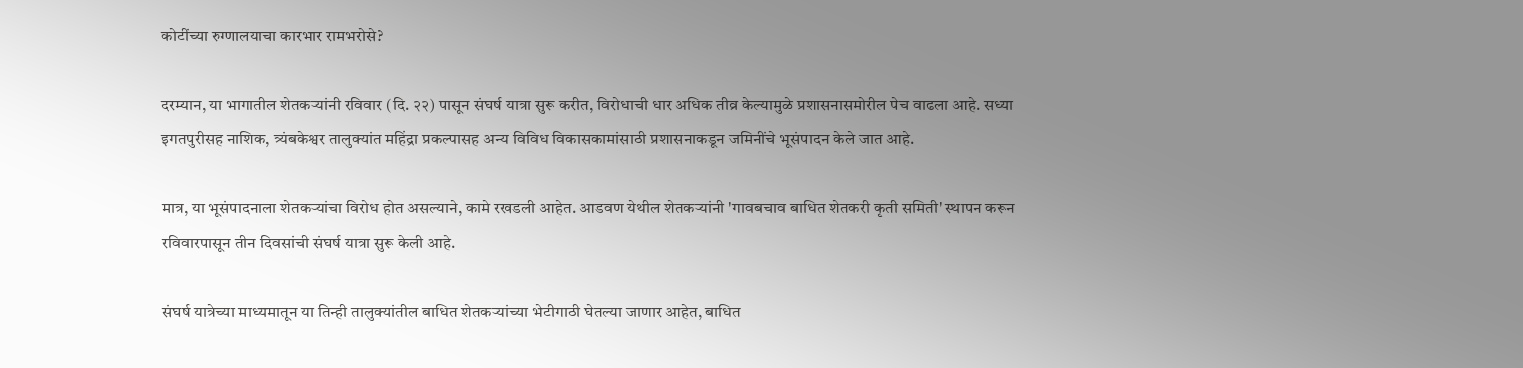कोटींच्या रुग्णालयाचा कारभार रामभरोसे?

दरम्यान, या भागातील शेतकऱ्यांनी रविवार (दि. २२) पासून संघर्ष यात्रा सुरू करीत, विरोधाची धार अधिक तीव्र केल्यामुळे प्रशासनासमोरील पेच वाढला आहे. सध्या इगतपुरीसह नाशिक, त्र्यंबकेश्वर तालुक्यांत महिंद्रा प्रकल्पासह अन्य विविध विकासकामांसाठी प्रशासनाकडून जमिनींचे भूसंपादन केले जात आहे.

मात्र, या भूसंपादनाला शेतकऱ्यांचा विरोध होत असल्याने, कामे रखडली आहेत. आडवण येथील शेतकऱ्यांनी 'गावबचाव बाधित शेतकरी कृती समिती' स्थापन करून रविवारपासून तीन दिवसांची संघर्ष यात्रा सुरू केली आहे.

संघर्ष यात्रेच्या माध्यमातून या तिन्ही तालुक्यांतील बाधित शेतकऱ्यांच्या भेटीगाठी घेतल्या जाणार आहेत, बाधित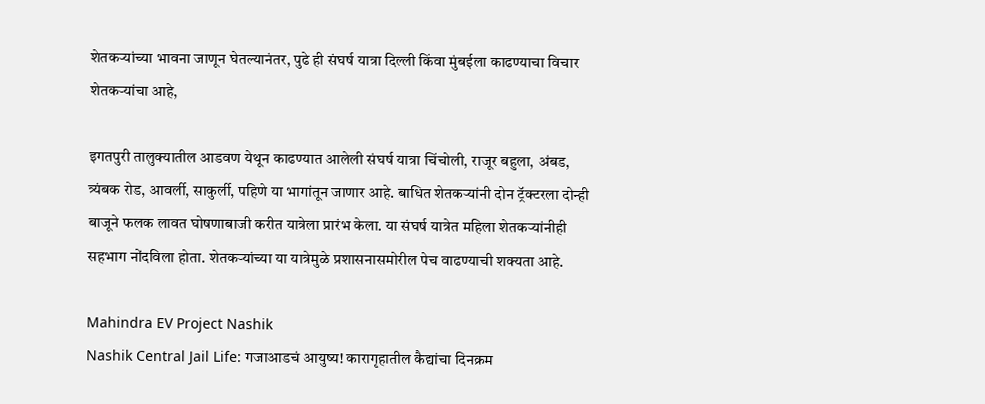शेतकऱ्यांच्या भावना जाणून घेतल्यानंतर, पुढे ही संघर्ष यात्रा दिल्ली किंवा मुंबईला काढण्याचा विचार शेतकऱ्यांचा आहे,

इगतपुरी तालुक्यातील आडवण येथून काढण्यात आलेली संघर्ष यात्रा चिंचोली, राजूर बहुला, अंबड, त्र्यंबक रोड, आवर्ली, साकुर्ली, पहिणे या भागांतून जाणार आहे. बाधित शेतकऱ्यांनी दोन ट्रॅक्टरला दोन्ही बाजूने फलक लावत घोषणाबाजी करीत यात्रेला प्रारंभ केला. या संघर्ष यात्रेत महिला शेतकऱ्यांनीही सहभाग नोंदविला होता. शेतकऱ्यांच्या या यात्रेमुळे प्रशासनासमोरील पेच वाढण्याची शक्यता आहे.

Mahindra EV Project Nashik
Nashik Central Jail Life: गजाआडचं आयुष्य! कारागृहातील कैद्यांचा दिनक्रम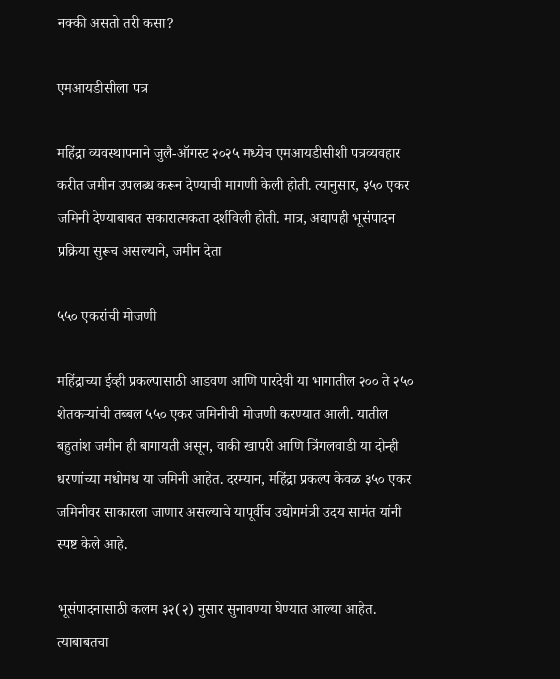नक्की असतो तरी कसा?

एमआयडीसीला पत्र

महिंद्रा व्यवस्थापनाने जुलै-ऑगस्ट २०२५ मध्येच एमआयडीसीशी पत्रव्यवहार करीत जमीन उपलब्ध करून देण्याची मागणी केली होती. त्यानुसार, ३५० एकर जमिनी देण्याबाबत सकारात्मकता दर्शविली होती. मात्र, अद्यापही भूसंपादन प्रक्रिया सुरूच असल्याने, जमीन देता

५५० एकरांची मोजणी

महिंद्राच्या ईव्ही प्रकल्पासाठी आडवण आणि पारदेवी या भागातील २०० ते २५० शेतकऱ्यांची तब्बल ५५० एकर जमिनीची मोजणी करण्यात आली. यातील बहुतांश जमीन ही बागायती असून, वाकी खापरी आणि त्रिंगलवाडी या दोन्ही धरणांच्या मधोमध या जमिनी आहेत. दरम्यान, महिंद्रा प्रकल्प केवळ ३५० एकर जमिनीवर साकारला जाणार असल्याचे यापूर्वीच उद्योगमंत्री उदय सामंत यांनी स्पष्ट केले आहे.

भूसंपादनासाठी कलम ३२(२) नुसार सुनावण्या घेण्यात आल्या आहेत. त्याबाबतचा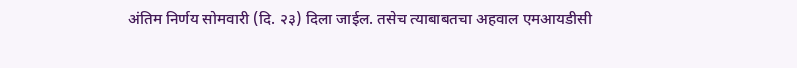अंतिम निर्णय सोमवारी (दि. २३) दिला जाईल. तसेच त्याबाबतचा अहवाल एमआयडीसी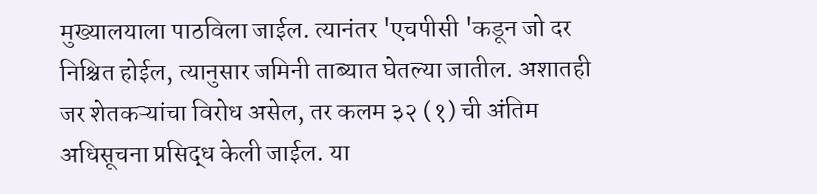मुख्यालयाला पाठविला जाईल. त्यानंतर 'एचपीसी 'कडून जो दर निश्चित होईल, त्यानुसार जमिनी ताब्यात घेतल्या जातील. अशातही जर शेतकऱ्यांचा विरोध असेल, तर कलम ३२ (१) ची अंतिम अधिसूचना प्रसिद्ध केली जाईल. या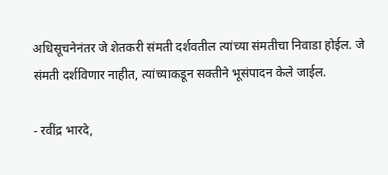अधिसूचनेनंतर जे शेतकरी संमती दर्शवतील त्यांच्या संमतीचा निवाडा होईल. जे संमती दर्शविणार नाहीत, त्यांच्याकडून सक्तीने भूसंपादन केले जाईल.

- रवींद्र भारदे,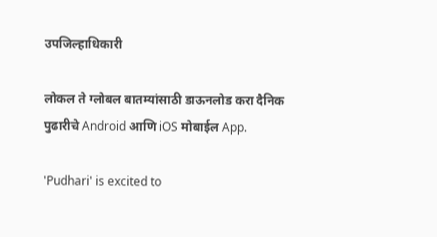उपजिल्हाधिकारी

लोकल ते ग्लोबल बातम्यांसाठी डाऊनलोड करा दैनिक पुढारीचे Android आणि iOS मोबाईल App.

'Pudhari' is excited to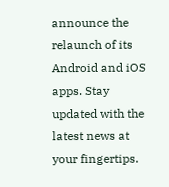announce the relaunch of its Android and iOS apps. Stay updated with the latest news at your fingertips.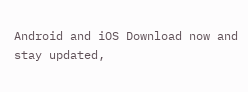Android and iOS Download now and stay updated,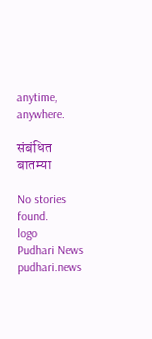anytime, anywhere.

संबंधित बातम्या

No stories found.
logo
Pudhari News
pudhari.news